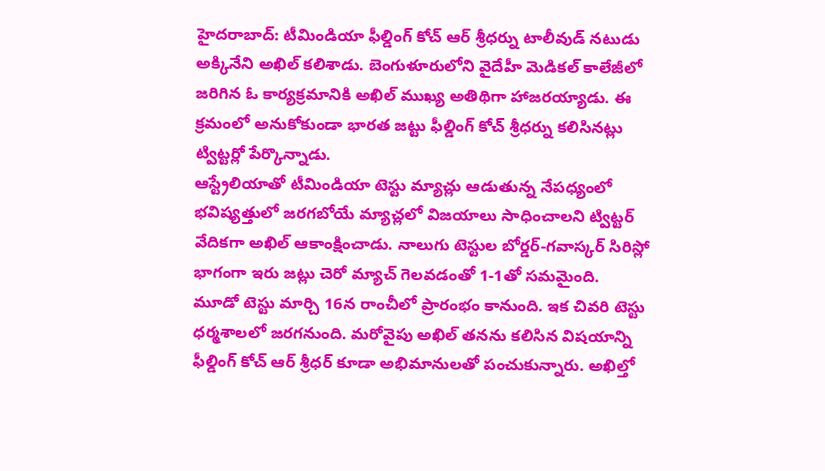హైదరాబాద్: టీమిండియా ఫీల్డింగ్ కోచ్ ఆర్ శ్రీధర్ను టాలీవుడ్ నటుడు అక్కినేని అఖిల్ కలిశాడు. బెంగుళూరులోని వైదేహీ మెడికల్ కాలేజీలో జరిగిన ఓ కార్యక్రమానికి అఖిల్ ముఖ్య అతిథిగా హాజరయ్యాడు. ఈ క్రమంలో అనుకోకుండా భారత జట్టు ఫీల్డింగ్ కోచ్ శ్రీధర్ను కలిసినట్లు ట్విట్టర్లో పేర్కొన్నాడు.
ఆస్ట్రేలియాతో టీమిండియా టెస్టు మ్యాచ్లు ఆడుతున్న నేపధ్యంలో భవిష్యత్తులో జరగబోయే మ్యాచ్లలో విజయాలు సాధించాలని ట్విట్టర్ వేదికగా అఖిల్ ఆకాంక్షించాడు. నాలుగు టెస్టుల బోర్డర్-గవాస్కర్ సిరిస్లో భాగంగా ఇరు జట్లు చెరో మ్యాచ్ గెలవడంతో 1-1తో సమమైంది.
మూడో టెస్టు మార్చి 16న రాంచీలో ప్రారంభం కానుంది. ఇక చివరి టెస్టు ధర్మశాలలో జరగనుంది. మరోవైపు అఖిల్ తనను కలిసిన విషయాన్ని ఫీల్డింగ్ కోచ్ ఆర్ శ్రీధర్ కూడా అభిమానులతో పంచుకున్నారు. అఖిల్తో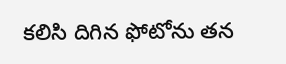కలిసి దిగిన ఫోటోను తన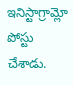ఇనిస్టాగ్రామ్లో పోస్టు చేశాడు.